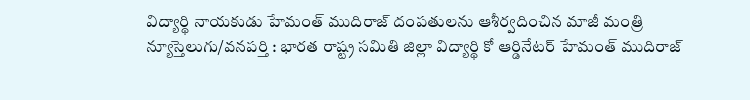విద్యార్థి నాయకుడు హేమంత్ ముదిరాజ్ దంపతులను ఆశీర్వదించిన మాజీ మంత్రి
న్యూస్తెలుగు/వనపర్తి : భారత రాష్ట్ర సమితి జిల్లా విద్యార్థి కో ఆర్డినేటర్ హేమంత్ ముదిరాజ్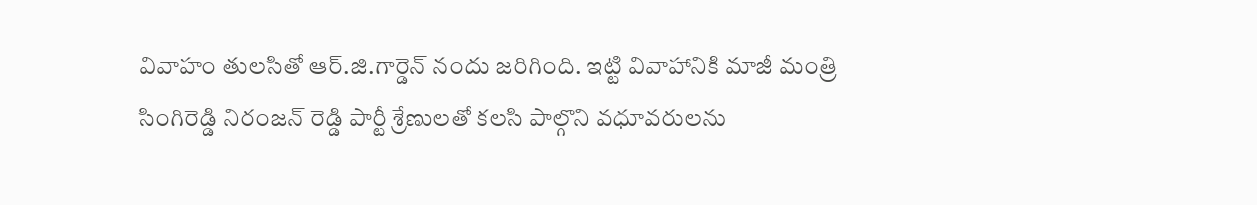వివాహం తులసితో ఆర్.జి.గార్డెన్ నందు జరిగింది. ఇట్టి వివాహానికి మాజీ మంత్రి సింగిరెడ్డి నిరంజన్ రెడ్డి పార్టీ శ్రేణులతో కలసి పాల్గొని వధూవరులను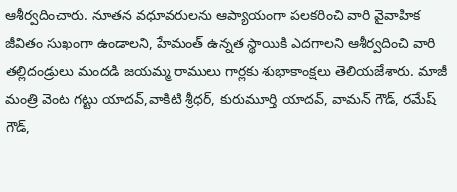ఆశీర్వదించారు. నూతన వధూవరులను ఆప్యాయంగా పలకరించి వారి వైవాహిక జీవితం సుఖంగా ఉండాలని, హేమంత్ ఉన్నత స్థాయికి ఎదగాలని ఆశీర్వదించి వారి తల్లిదండ్రులు మందడి జయమ్మ రాములు గార్లకు శుభాకాంక్షలు తెలియజేశారు. మాజీ మంత్రి వెంట గట్టు యాదవ్,వాకిటి శ్రీధర్, కురుమూర్తి యాదవ్, వామన్ గౌడ్, రమేష్ గౌడ్,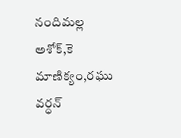నందిమల్ల అశోక్,కె మాణిక్యం,రఘు వర్ధన్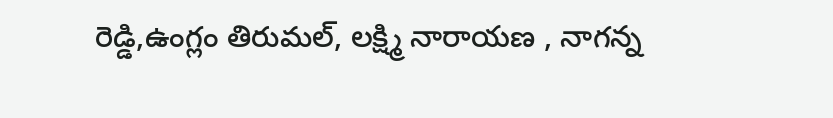రెడ్డి,ఉంగ్లం తిరుమల్, లక్ష్మి నారాయణ , నాగన్న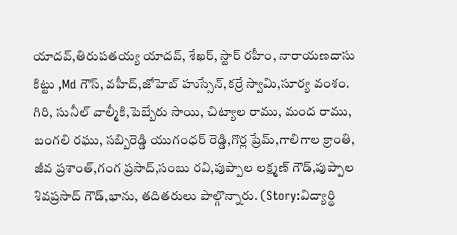యాదవ్,తిరుపతయ్య యాదవ్, శేఖర్, స్టార్ రహీం, నారాయణదాసు కిట్టు ,Md గౌస్, వహీద్,జోహెబ్ హుస్సేన్,కర్రే స్వామి,సూర్య వంశం. గిరి, సునీల్ వాల్మీకి,పెబ్బేరు సాయి, చిట్యాల రాము, మంద రాము, బంగలి రఘు, సబ్బిరెడ్డి యుగంధర్ రెడ్డి,గొర్ల ప్రేమ్,గాలిగాల క్రాంతి, జీవ ప్రశాంత్,గంగ ప్రసాద్,సంబు రవి,పుప్పాల లక్ష్మణ్ గౌడ్,పుప్పాల శివప్రసాద్ గౌడ్,భాను, తదితరులు పాల్గొన్నారు. (Story:విద్యార్థి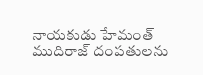నాయకుడు హేమంత్ ముదిరాజ్ దంపతులను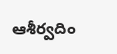ఆశీర్వదిం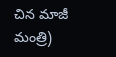చిన మాజీ మంత్రి)